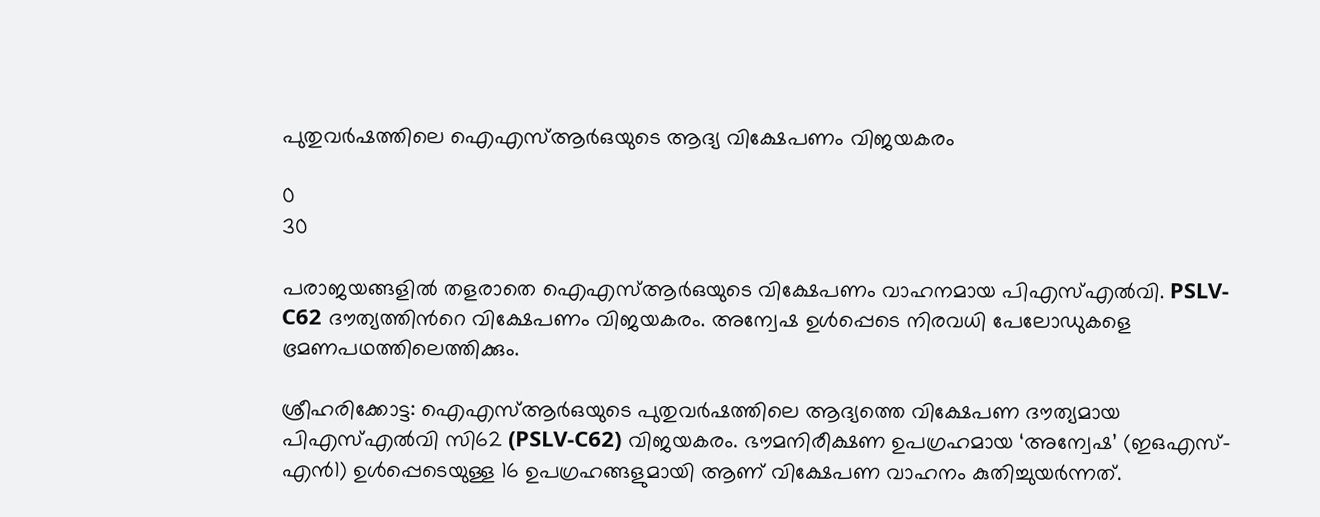പുതുവർഷത്തിലെ ഐഎസ്‌ആർഒയുടെ ആദ്യ വിക്ഷേപണം വിജയകരം

0
30

പരാജയങ്ങളിൽ തളരാതെ ഐഎസ്‌ആർഒയുടെ വിക്ഷേപണം വാഹനമായ പിഎസ്‌എൽവി. PSLV-C62 ദൗത്യത്തിന്‍റെ വിക്ഷേപണം വിജയകരം. അന്വേഷ ഉൾപ്പെടെ നിരവധി പേലോഡുകളെ ഭ്രമണപഥത്തിലെത്തിക്കും.

ശ്രീഹരിക്കോട്ട: ഐഎസ്‌ആർഒയുടെ പുതുവർഷത്തിലെ ആദ്യത്തെ വിക്ഷേപണ ദൗത്യമായ പിഎസ്‌എൽവി സി62 (PSLV-C62) വിജയകരം. ഭൗമനിരീക്ഷണ ഉപഗ്രഹമായ ‘അന്വേഷ’ (ഇഒഎസ്-എൻ1) ഉൾപ്പെടെയുള്ള 16 ഉപഗ്രഹങ്ങളുമായി ആണ് വിക്ഷേപണ വാഹനം കുതിച്ചുയർന്നത്.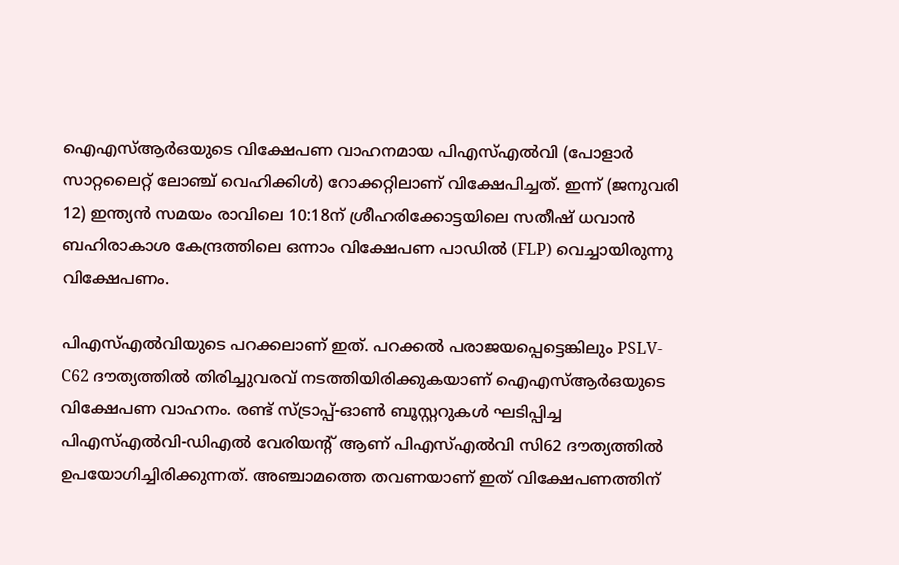ഐഎസ്‌ആർഒയുടെ വിക്ഷേപണ വാഹനമായ പിഎസ്‌എൽവി (പോളാർ സാറ്റലൈറ്റ് ലോഞ്ച് വെഹിക്കിൾ) റോക്കറ്റിലാണ് വിക്ഷേപിച്ചത്. ഇന്ന് (ജനുവരി 12) ഇന്ത്യൻ സമയം രാവിലെ 10:18ന് ശ്രീഹരിക്കോട്ടയിലെ സതീഷ് ധവാൻ ബഹിരാകാശ കേന്ദ്രത്തിലെ ഒന്നാം വിക്ഷേപണ പാഡിൽ (FLP) വെച്ചായിരുന്നു വിക്ഷേപണം.

പിഎസ്എൽവിയുടെ പറക്കലാണ് ഇത്. പറക്കൽ പരാജയപ്പെട്ടെങ്കിലും PSLV-C62 ദൗത്യത്തിൽ തിരിച്ചുവരവ് നടത്തിയിരിക്കുകയാണ് ഐഎസ്‌ആർഒയുടെ വിക്ഷേപണ വാഹനം. രണ്ട് സ്ട്രാപ്പ്-ഓൺ ബൂസ്റ്ററുകൾ ഘടിപ്പിച്ച പിഎസ്എൽവി-ഡിഎൽ വേരിയന്‍റ് ആണ് പിഎസ്‌എൽവി സി62 ദൗത്യത്തിൽ ഉപയോഗിച്ചിരിക്കുന്നത്. അഞ്ചാമത്തെ തവണയാണ് ഇത് വിക്ഷേപണത്തിന്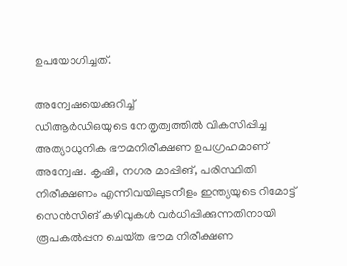ഉപയോഗിച്ചത്.

അന്വേഷയെക്കുറിച്ച്
ഡിആർഡിഒയുടെ നേതൃത്വത്തിൽ വികസിപ്പിച്ച അത്യാധുനിക ഭൗമനിരീക്ഷണ ഉപഗ്രഹമാണ് അന്വേഷ. കൃഷി, നഗര മാപ്പിങ്, പരിസ്ഥിതി നിരീക്ഷണം എന്നിവയിലുടനീളം ഇന്ത്യയുടെ റിമോട്ട് സെൻസിങ് കഴിവുകൾ വർധിപ്പിക്കുന്നതിനായി രൂപകൽപ്പന ചെയ്‌ത ഭൗമ നിരീക്ഷണ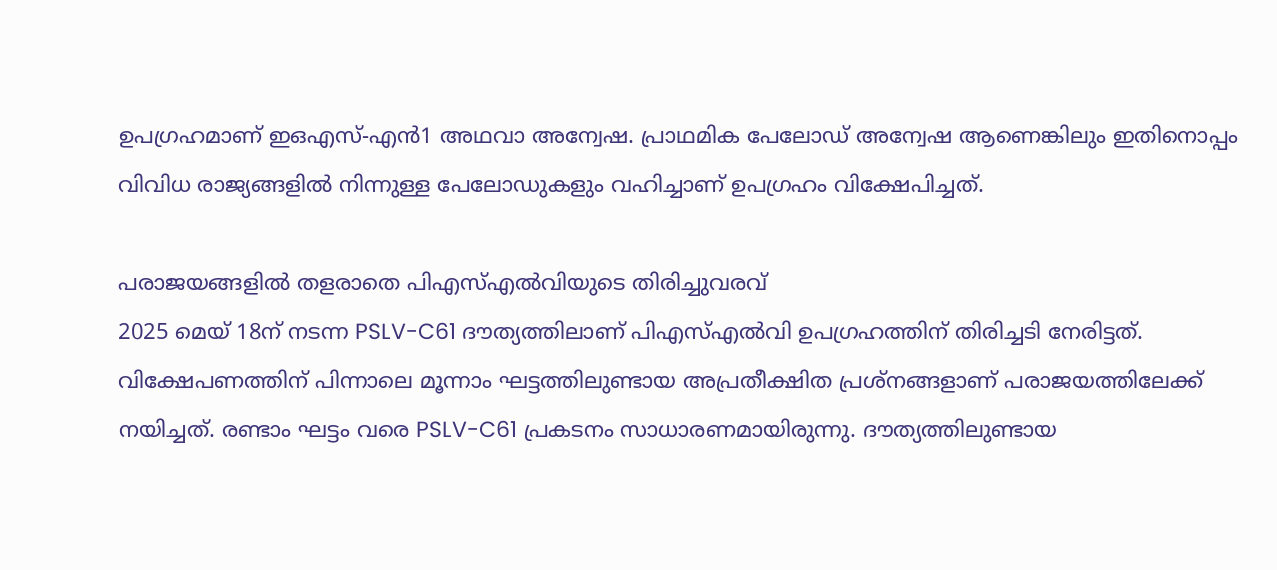ഉപഗ്രഹമാണ് ഇഒഎസ്-എൻ1 അഥവാ അന്വേഷ. പ്രാഥമിക പേലോഡ് അന്വേഷ ആണെങ്കിലും ഇതിനൊപ്പം വിവിധ രാജ്യങ്ങളിൽ നിന്നുള്ള പേലോഡുകളും വഹിച്ചാണ് ഉപഗ്രഹം വിക്ഷേപിച്ചത്.

പരാജയങ്ങളിൽ തളരാതെ പിഎസ്‌എൽവിയുടെ തിരിച്ചുവരവ്
2025 മെയ് 18ന് നടന്ന PSLV-C61 ദൗത്യത്തിലാണ് പിഎസ്‌എൽവി ഉപഗ്രഹത്തിന് തിരിച്ചടി നേരിട്ടത്. വിക്ഷേപണത്തിന് പിന്നാലെ മൂന്നാം ഘട്ടത്തിലുണ്ടായ അപ്രതീക്ഷിത പ്രശ്‌നങ്ങളാണ് പരാജയത്തിലേക്ക് നയിച്ചത്. രണ്ടാം ഘട്ടം വരെ PSLV-C61 പ്രകടനം സാധാരണമായിരുന്നു. ദൗത്യത്തിലുണ്ടായ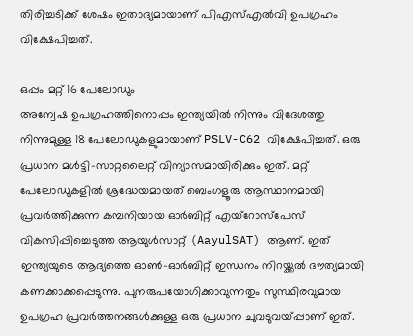തിരിച്ചടിക്ക് ശേഷം ഇതാദ്യമായാണ് പിഎസ്‌എൽവി ഉപഗ്രഹം വിക്ഷേപിച്ചത്.

ഒപ്പം മറ്റ് 16 പേലോഡും
അന്വേഷ ഉപഗ്രഹത്തിനൊപ്പം ഇന്ത്യയിൽ നിന്നും വിദേശത്തു നിന്നുമുള്ള 18 പേലോഡുകളുമായാണ് PSLV-C62 വിക്ഷേപിച്ചത്. ഒരു പ്രധാന മൾട്ടി-സാറ്റലൈറ്റ് വിന്യാസമായിരിക്കും ഇത്. മറ്റ് പേലോഡുകളിൽ ശ്രദ്ധേയമായത് ബെംഗളൂരു ആസ്ഥാനമായി പ്രവർത്തിക്കുന്ന കമ്പനിയായ ഓർബിറ്റ് എയ്‌റോസ്‌പേസ് വികസിപ്പിച്ചെടുത്ത ആയുൾസാറ്റ് (AayulSAT) ആണ്. ഇത് ഇന്ത്യയുടെ ആദ്യത്തെ ഓൺ-ഓർബിറ്റ് ഇന്ധനം നിറയ്ക്കൽ ദൗത്യമായി കണക്കാക്കപ്പെടുന്നു. പുനരുപയോഗിക്കാവുന്നതും സുസ്ഥിരവുമായ ഉപഗ്രഹ പ്രവർത്തനങ്ങൾക്കുള്ള ഒരു പ്രധാന ചുവടുവയ്പ്പാണ് ഇത്.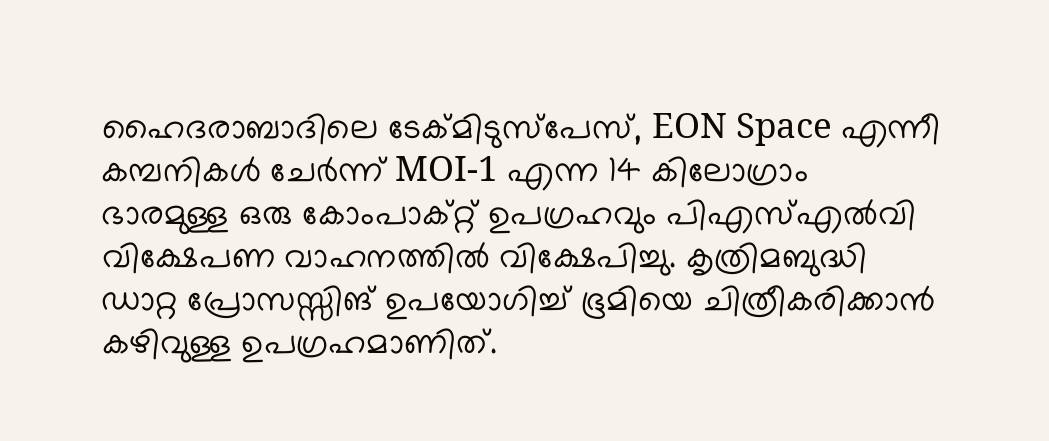ഹൈദരാബാദിലെ ടേക്‌മിടുസ്‌പേസ്, EON Space എന്നീ കമ്പനികൾ ചേർന്ന് MOI-1 എന്ന 14 കിലോഗ്രാം ഭാരമുള്ള ഒരു കോംപാക്റ്റ് ഉപഗ്രഹവും പിഎസ്‌എൽവി വിക്ഷേപണ വാഹനത്തിൽ വിക്ഷേപിച്ചു. കൃത്രിമബുദ്ധി ഡാറ്റ പ്രോസസ്സിങ് ഉപയോഗിച്ച് ഭൂമിയെ ചിത്രീകരിക്കാൻ കഴിവുള്ള ഉപഗ്രഹമാണിത്.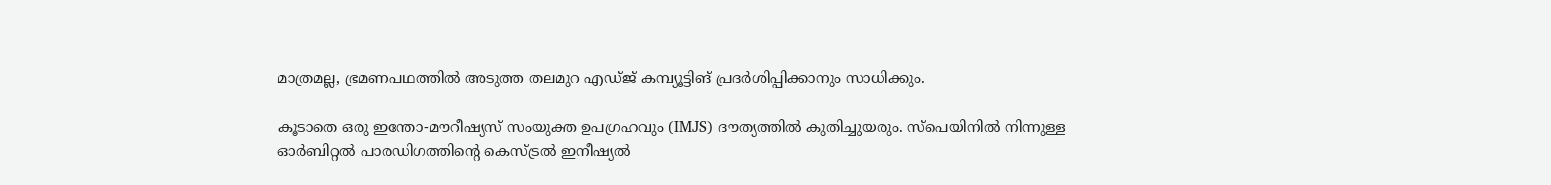മാത്രമല്ല, ഭ്രമണപഥത്തിൽ അടുത്ത തലമുറ എഡ്‌ജ് കമ്പ്യൂട്ടിങ് പ്രദർശിപ്പിക്കാനും സാധിക്കും.

കൂടാതെ ഒരു ഇന്തോ-മൗറീഷ്യസ് സംയുക്ത ഉപഗ്രഹവും (IMJS) ദൗത്യത്തിൽ കുതിച്ചുയരും. സ്പെയിനിൽ നിന്നുള്ള ഓർബിറ്റൽ പാരഡിഗത്തിന്‍റെ കെസ്ട്രൽ ഇനീഷ്യൽ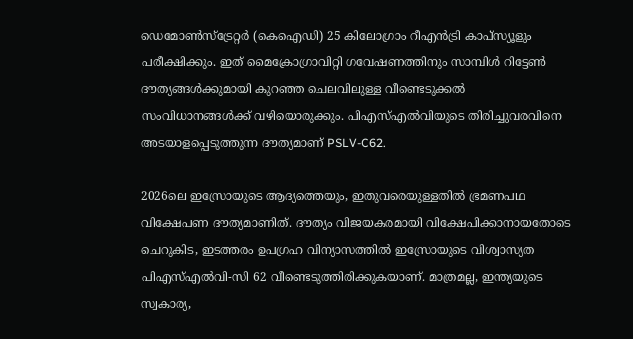ഡെമോൺസ്‌ട്രേറ്റർ (കെഐഡി) 25 കിലോഗ്രാം റീഎൻട്രി കാപ്‌സ്യൂളും പരീക്ഷിക്കും. ഇത് മൈക്രോഗ്രാവിറ്റി ഗവേഷണത്തിനും സാമ്പിൾ റിട്ടേൺ ദൗത്യങ്ങൾക്കുമായി കുറഞ്ഞ ചെലവിലുള്ള വീണ്ടെടുക്കൽ സംവിധാനങ്ങൾക്ക് വഴിയൊരുക്കും. പിഎസ്എൽവിയുടെ തിരിച്ചുവരവിനെ അടയാളപ്പെടുത്തുന്ന ദൗത്യമാണ് PSLV-C62.

2026ലെ ഇസ്രോയുടെ ആദ്യത്തെയും, ഇതുവരെയുള്ളതിൽ ഭ്രമണപഥ വിക്ഷേപണ ദൗത്യമാണിത്. ദൗത്യം വിജയകരമായി വിക്ഷേപിക്കാനായതോടെ ചെറുകിട, ഇടത്തരം ഉപഗ്രഹ വിന്യാസത്തിൽ ഇസ്രോയുടെ വിശ്വാസ്യത പി‌എസ്‌എൽ‌വി-സി 62 വീണ്ടെടുത്തിരിക്കുകയാണ്. മാത്രമല്ല, ഇന്ത്യയുടെ സ്വകാര്യ,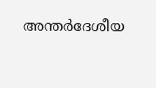അന്തർദേശീയ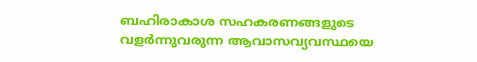ബഹിരാകാശ സഹകരണങ്ങളുടെ വളർന്നുവരുന്ന ആവാസവ്യവസ്ഥയെ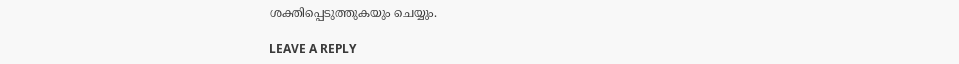ശക്തിപ്പെടുത്തുകയും ചെയ്യും.

LEAVE A REPLY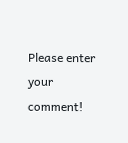Please enter your comment!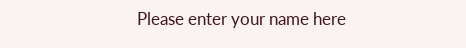Please enter your name here